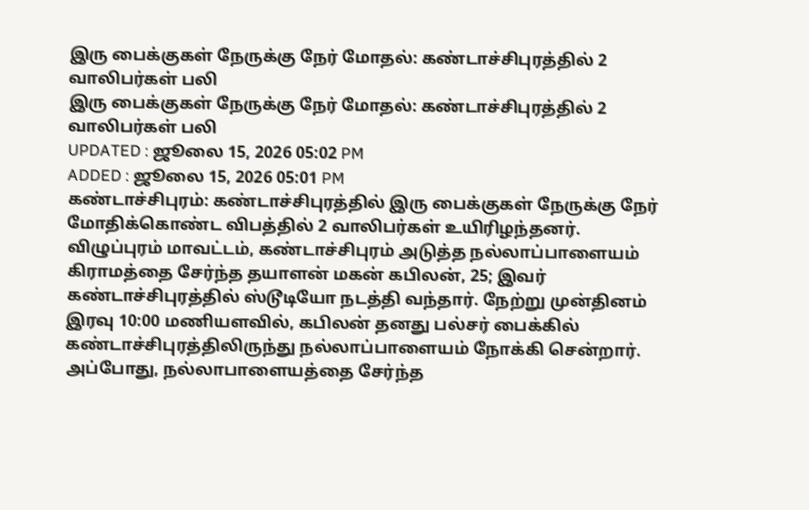இரு பைக்குகள் நேருக்கு நேர் மோதல்: கண்டாச்சிபுரத்தில் 2 வாலிபர்கள் பலி
இரு பைக்குகள் நேருக்கு நேர் மோதல்: கண்டாச்சிபுரத்தில் 2 வாலிபர்கள் பலி
UPDATED : ஜூலை 15, 2026 05:02 PM
ADDED : ஜூலை 15, 2026 05:01 PM
கண்டாச்சிபுரம்: கண்டாச்சிபுரத்தில் இரு பைக்குகள் நேருக்கு நேர் மோதிக்கொண்ட விபத்தில் 2 வாலிபர்கள் உயிரிழந்தனர்.
விழுப்புரம் மாவட்டம், கண்டாச்சிபுரம் அடுத்த நல்லாப்பாளையம் கிராமத்தை சேர்ந்த தயாளன் மகன் கபிலன், 25; இவர் கண்டாச்சிபுரத்தில் ஸ்டூடியோ நடத்தி வந்தார். நேற்று முன்தினம் இரவு 10:00 மணியளவில், கபிலன் தனது பல்சர் பைக்கில் கண்டாச்சிபுரத்திலிருந்து நல்லாப்பாளையம் நோக்கி சென்றார்.
அப்போது, நல்லாபாளையத்தை சேர்ந்த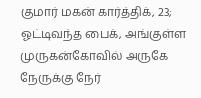குமார் மகன் கார்த்திக், 23; ஓட்டிவந்த பைக், அங்குள்ள முருகன்கோவில் அருகே நேருக்கு நேர்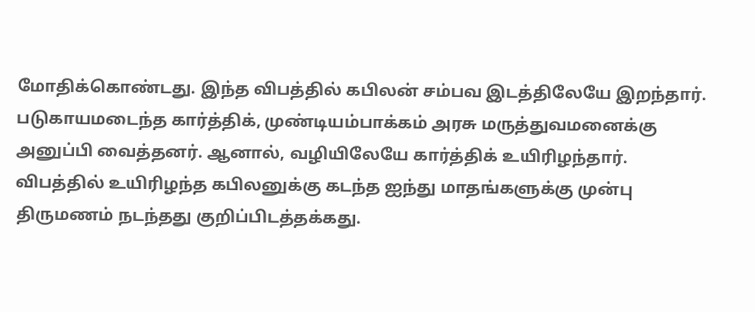மோதிக்கொண்டது. இந்த விபத்தில் கபிலன் சம்பவ இடத்திலேயே இறந்தார். படுகாயமடைந்த கார்த்திக், முண்டியம்பாக்கம் அரசு மருத்துவமனைக்கு அனுப்பி வைத்தனர். ஆனால், வழியிலேயே கார்த்திக் உயிரிழந்தார்.
விபத்தில் உயிரிழந்த கபிலனுக்கு கடந்த ஐந்து மாதங்களுக்கு முன்பு திருமணம் நடந்தது குறிப்பிடத்தக்கது.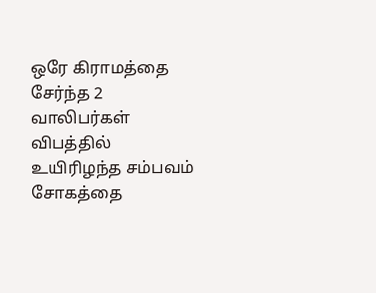ஒரே கிராமத்தை சேர்ந்த 2 வாலிபர்கள் விபத்தில் உயிரிழந்த சம்பவம் சோகத்தை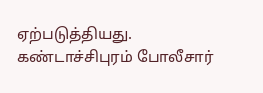ஏற்படுத்தியது.
கண்டாச்சிபுரம் போலீசார்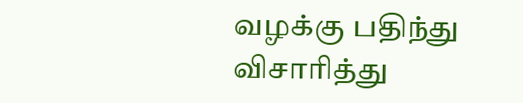வழக்கு பதிந்து விசாரித்து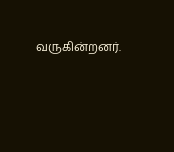வருகின்றனர்.